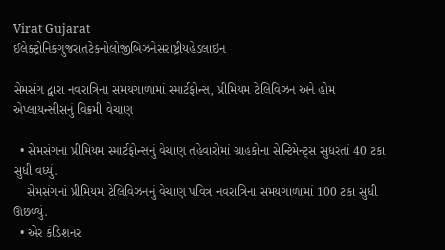Virat Gujarat
ઈલેક્ટ્રોનિકગુજરાતટેકનોલોજીબિઝનેસરાષ્ટ્રીયહેડલાઇન

સેમસંગ દ્વારા નવરાત્રિના સમયગાળામાં સ્માર્ટફોન્સ, પ્રીમિયમ ટેલિવિઝન અને હોમ એપ્લાયન્સીસનું વિક્રમી વેચાણ

  • સેમસંગના પ્રીમિયમ સ્માર્ટફોન્સનું વેચાણ તહેવારોમાં ગ્રાહકોના સેન્ટિમેન્ટ્સ સુધરતાં 40 ટકા સુધી વધ્યું.
    સેમસંગનાં પ્રીમિયમ ટેલિવિઝનનું વેચાણ પવિત્ર નવરાત્રિના સમયગાળામાં 100 ટકા સુધી ઊછળ્યું.
  • એર કંડિશનર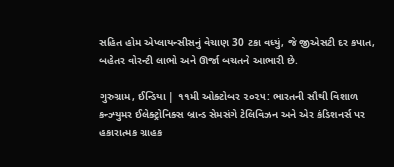સહિત હોમ એપ્લાયન્સીસનું વેચાણ 30 ટકા વધ્યું, જે જીએસટી દર કપાત, બહેતર વોરન્ટી લાભો અને ઊર્જા બચતને આભારી છે.

ગુરુગ્રામ, ઈન્ડિયા | ૧૧મી ઓક્ટોબર ૨૦૨૫: ભારતની સૌથી વિશાળ કન્ઝ્યુમર ઈલેક્ટ્રોનિક્સ બ્રાન્ડ સેમસંગે ટેલિવિઝન અને એર કંડિશનર્સ પર હકારાત્મક ગ્રાહક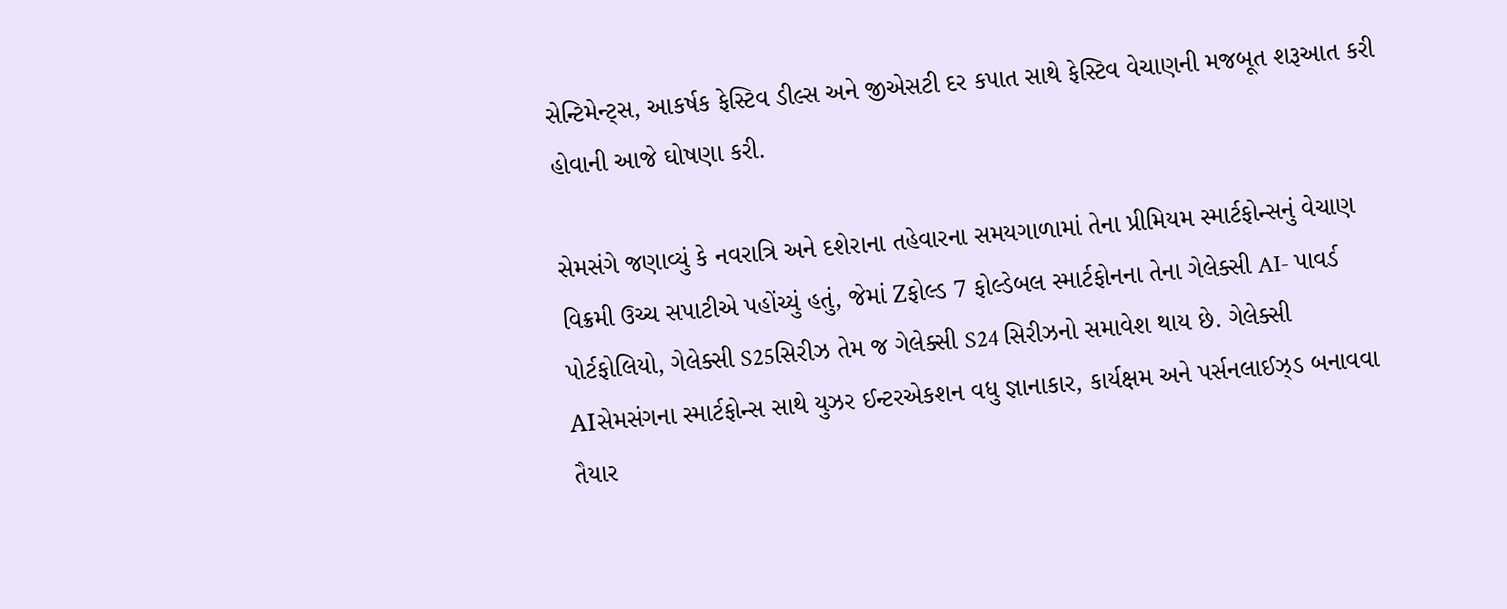સેન્ટિમેન્ટ્સ, આકર્ષક ફેસ્ટિવ ડીલ્સ અને જીએસટી દર કપાત સાથે ફેસ્ટિવ વેચાણની મજબૂત શરૂઆત કરી હોવાની આજે ઘોષણા કરી.

સેમસંગે જણાવ્યું કે નવરાત્રિ અને દશેરાના તહેવારના સમયગાળામાં તેના પ્રીમિયમ સ્માર્ટફોન્સનું વેચાણ વિક્રમી ઉચ્ચ સપાટીએ પહોંચ્યું હતું, જેમાં Zફોલ્ડ 7 ફોલ્ડેબલ સ્માર્ટફોનના તેના ગેલેક્સી AI- પાવર્ડ પોર્ટફોલિયો, ગેલેક્સી S25સિરીઝ તેમ જ ગેલેક્સી S24 સિરીઝનો સમાવેશ થાય છે. ગેલેક્સી AIસેમસંગના સ્માર્ટફોન્સ સાથે યુઝર ઈન્ટરએકશન વધુ જ્ઞાનાકાર, કાર્યક્ષમ અને પર્સનલાઈઝ્ડ બનાવવા તૈયાર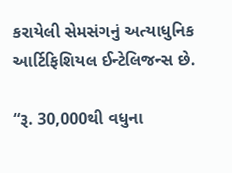કરાયેલી સેમસંગનું અત્યાધુનિક આર્ટિફિશિયલ ઈન્ટેલિજન્સ છે.

“રૂ. 30,000થી વધુના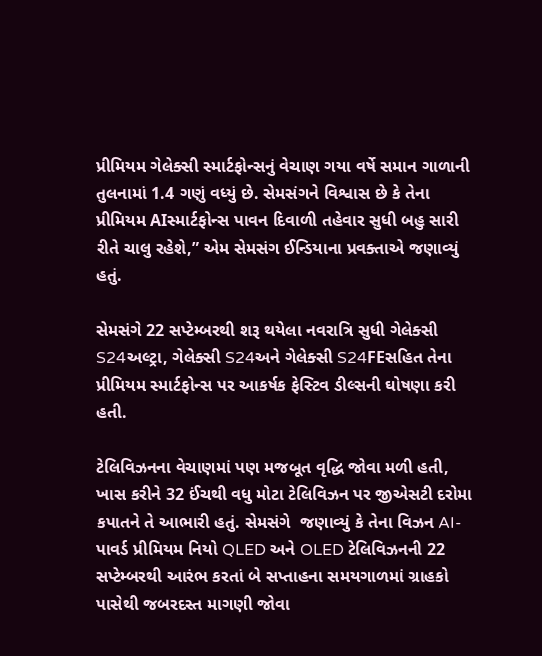પ્રીમિયમ ગેલેક્સી સ્માર્ટફોન્સનું વેચાણ ગયા વર્ષે સમાન ગાળાની તુલનામાં 1.4 ગણું વધ્યું છે. સેમસંગને વિશ્વાસ છે કે તેના પ્રીમિયમ AIસ્માર્ટફોન્સ પાવન દિવાળી તહેવાર સુધી બહુ સારી રીતે ચાલુ રહેશે,” એમ સેમસંગ ઈન્ડિયાના પ્રવક્તાએ જણાવ્યું હતું.

સેમસંગે 22 સપ્ટેમ્બરથી શરૂ થયેલા નવરાત્રિ સુધી ગેલેક્સી S24અલ્ટ્રા, ગેલેક્સી S24અને ગેલેક્સી S24FEસહિત તેના પ્રીમિયમ સ્માર્ટફોન્સ પર આકર્ષક ફેસ્ટિવ ડીલ્સની ઘોષણા કરી હતી.

ટેલિવિઝનના વેચાણમાં પણ મજબૂત વૃદ્ધિ જોવા મળી હતી, ખાસ કરીને 32 ઈંચથી વધુ મોટા ટેલિવિઝન પર જીએસટી દરોમા કપાતને તે આભારી હતું. સેમસંગે  જણાવ્યું કે તેના વિઝન AI-પાવર્ડ પ્રીમિયમ નિયો QLED અને OLED ટેલિવિઝનની 22 સપ્ટેમ્બરથી આરંભ કરતાં બે સપ્તાહના સમયગાળમાં ગ્રાહકો પાસેથી જબરદસ્ત માગણી જોવા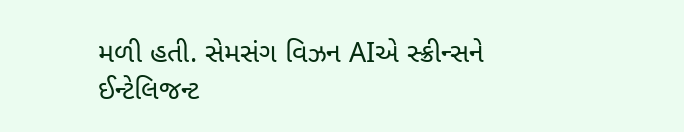મળી હતી. સેમસંગ વિઝન AIએ સ્ક્રીન્સને ઈન્ટેલિજન્ટ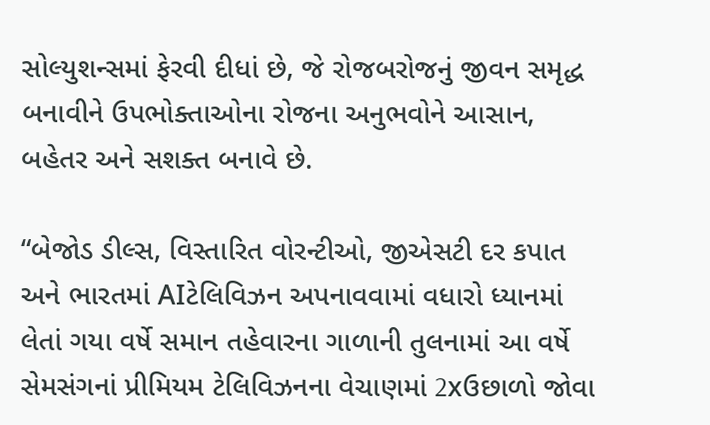સોલ્યુશન્સમાં ફેરવી દીધાં છે, જે રોજબરોજનું જીવન સમૃદ્ધ બનાવીને ઉપભોક્તાઓના રોજના અનુભવોને આસાન, બહેતર અને સશક્ત બનાવે છે.

“બેજોડ ડીલ્સ, વિસ્તારિત વોરન્ટીઓ, જીએસટી દર કપાત અને ભારતમાં AIટેલિવિઝન અપનાવવામાં વધારો ધ્યાનમાં લેતાં ગયા વર્ષે સમાન તહેવારના ગાળાની તુલનામાં આ વર્ષે સેમસંગનાં પ્રીમિયમ ટેલિવિઝનના વેચાણમાં 2xઉછાળો જોવા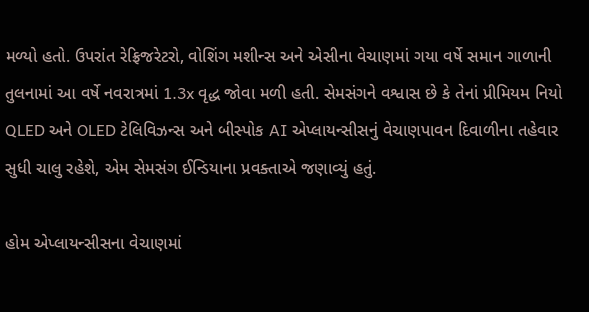મળ્યો હતો. ઉપરાંત રેફ્રિજરેટરો, વોશિંગ મશીન્સ અને એસીના વેચાણમાં ગયા વર્ષે સમાન ગાળાની તુલનામાં આ વર્ષે નવરાત્રમાં 1.3x વૃદ્ધ જોવા મળી હતી. સેમસંગને વશ્વાસ છે કે તેનાં પ્રીમિયમ નિયો QLED અને OLED ટેલિવિઝન્સ અને બીસ્પોક AI એપ્લાયન્સીસનું વેચાણપાવન દિવાળીના તહેવાર સુધી ચાલુ રહેશે, એમ સેમસંગ ઈન્ડિયાના પ્રવક્તાએ જણાવ્યું હતું.

હોમ એપ્લાયન્સીસના વેચાણમાં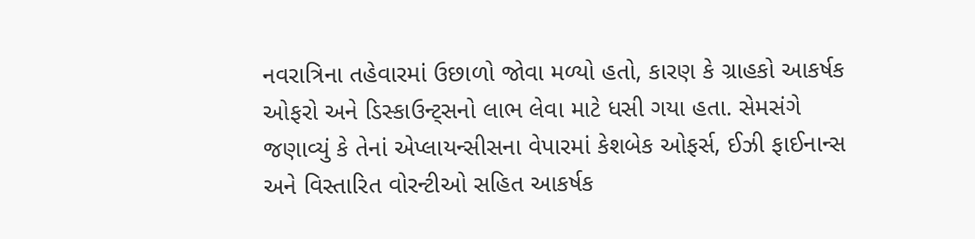નવરાત્રિના તહેવારમાં ઉછાળો જોવા મળ્યો હતો, કારણ કે ગ્રાહકો આકર્ષક ઓફરો અને ડિસ્કાઉન્ટ્સનો લાભ લેવા માટે ધસી ગયા હતા. સેમસંગે જણાવ્યું કે તેનાં એપ્લાયન્સીસના વેપારમાં કેશબેક ઓફર્સ, ઈઝી ફાઈનાન્સ અને વિસ્તારિત વોરન્ટીઓ સહિત આકર્ષક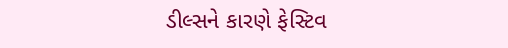ડીલ્સને કારણે ફેસ્ટિવ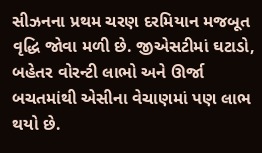સીઝનના પ્રથમ ચરણ દરમિયાન મજબૂત વૃદ્ધિ જોવા મળી છે. જીએસટીમાં ઘટાડો, બહેતર વોરન્ટી લાભો અને ઊર્જા બચતમાંથી એસીના વેચાણમાં પણ લાભ થયો છે.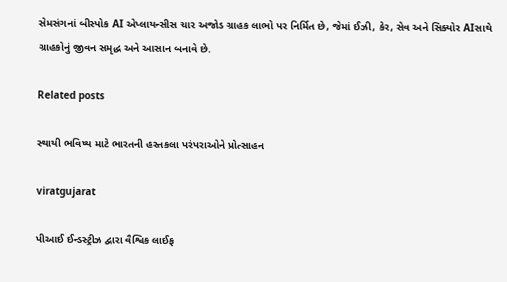સેમસંગનાં બીસ્પોક AI એપ્લાયન્સીસ ચાર અજોડ ગ્રાહક લાભો પર નિર્મિત છે, જેમાં ઈઝી, કેર, સેવ અને સિક્યોર AIસાથે ગ્રાહકોનું જીવન સમૃદ્ધ અને આસાન બનાવે છે.

Related posts

સ્થાયી ભવિષ્ય માટે ભારતની હસ્તકલા પરંપરાઓને પ્રોત્સાહન

viratgujarat

પીઆઈ ઈન્ડસ્ટ્રીઝ દ્વારા વૈશ્વિક લાઈફ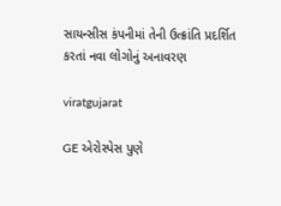સાયન્સીસ કંપનીમાં તેની ઉત્ક્રાંતિ પ્રદર્શિત કરતાં નવા લોગોનું અનાવરણ

viratgujarat

GE એરોસ્પેસ પુણે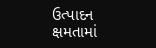ઉત્પાદન ક્ષમતામાં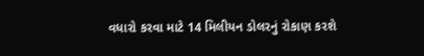વધારો કરવા માટે 14 મિલીયન ડોલરનું રોકાણ કરશે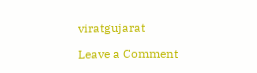viratgujarat

Leave a Comment